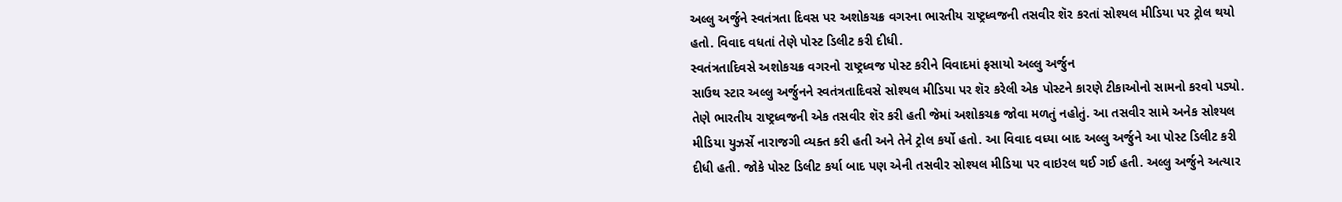અલ્લુ અર્જુને સ્વતંત્રતા દિવસ પર અશોકચક્ર વગરના ભારતીય રાષ્ટ્રધ્વજની તસવીર શૅર કરતાં સોશ્યલ મીડિયા પર ટ્રોલ થયો હતો. વિવાદ વધતાં તેણે પોસ્ટ ડિલીટ કરી દીધી.
સ્વતંત્રતાદિવસે અશોકચક્ર વગરનો રાષ્ટ્રધ્વજ પોસ્ટ કરીને વિવાદમાં ફસાયો અલ્લુ અર્જુન
સાઉથ સ્ટાર અલ્લુ અર્જુનને સ્વતંત્રતાદિવસે સોશ્યલ મીડિયા પર શૅર કરેલી એક પોસ્ટને કારણે ટીકાઓનો સામનો કરવો પડ્યો. તેણે ભારતીય રાષ્ટ્રધ્વજની એક તસવીર શૅર કરી હતી જેમાં અશોકચક્ર જોવા મળતું નહોતું. આ તસવીર સામે અનેક સોશ્યલ મીડિયા યુઝર્સે નારાજગી વ્યક્ત કરી હતી અને તેને ટ્રોલ કર્યો હતો. આ વિવાદ વધ્યા બાદ અલ્લુ અર્જુને આ પોસ્ટ ડિલીટ કરી દીધી હતી. જોકે પોસ્ટ ડિલીટ કર્યા બાદ પણ એની તસવીર સોશ્યલ મીડિયા પર વાઇરલ થઈ ગઈ હતી. અલ્લુ અર્જુને અત્યાર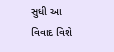સુધી આ વિવાદ વિશે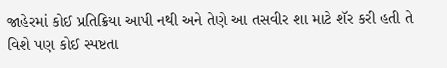જાહેરમાં કોઈ પ્રતિક્રિયા આપી નથી અને તેણે આ તસવીર શા માટે શૅર કરી હતી તે વિશે પણ કોઈ સ્પષ્ટતા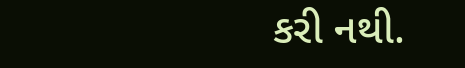કરી નથી.